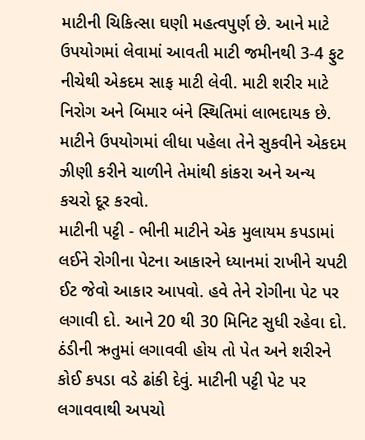માટીની ચિકિત્સા ઘણી મહત્વપુર્ણ છે. આને માટે ઉપયોગમાં લેવામાં આવતી માટી જમીનથી 3-4 ફુટ નીચેથી એકદમ સાફ માટી લેવી. માટી શરીર માટે નિરોગ અને બિમાર બંને સ્થિતિમાં લાભદાયક છે. માટીને ઉપયોગમાં લીધા પહેલા તેને સુકવીને એકદમ ઝીણી કરીને ચાળીને તેમાંથી કાંકરા અને અન્ય કચરો દૂર કરવો.
માટીની પટ્ટી - ભીની માટીને એક મુલાયમ કપડામાં લઈને રોગીના પેટના આકારને ધ્યાનમાં રાખીને ચપટી ઈટ જેવો આકાર આપવો. હવે તેને રોગીના પેટ પર લગાવી દો. આને 20 થી 30 મિનિટ સુધી રહેવા દો. ઠંડીની ઋતુમાં લગાવવી હોય તો પેત અને શરીરને કોઈ કપડા વડે ઢાંકી દેવું. માટીની પટ્ટી પેટ પર લગાવવાથી અપચો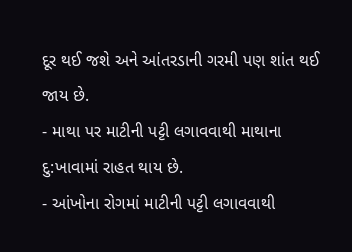દૂર થઈ જશે અને આંતરડાની ગરમી પણ શાંત થઈ જાય છે.
- માથા પર માટીની પટ્ટી લગાવવાથી માથાના દુ:ખાવામાં રાહત થાય છે.
- આંખોના રોગમાં માટીની પટ્ટી લગાવવાથી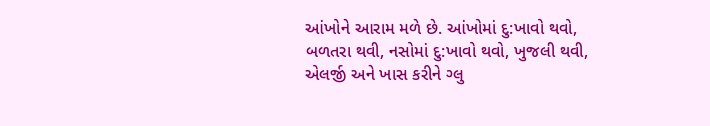આંખોને આરામ મળે છે. આંખોમાં દુ:ખાવો થવો, બળતરા થવી, નસોમાં દુ:ખાવો થવો, ખુજલી થવી, એલર્જી અને ખાસ કરીને ગ્લુ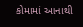કોમામાં આનાથી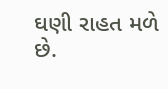ઘણી રાહત મળે છે.